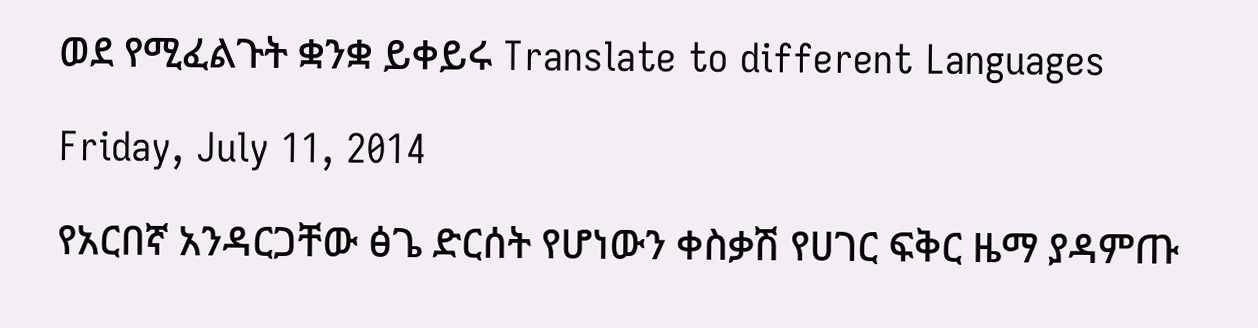ወደ የሚፈልጉት ቋንቋ ይቀይሩ Translate to different Languages

Friday, July 11, 2014

የአርበኛ አንዳርጋቸው ፅጌ ድርሰት የሆነውን ቀስቃሽ የሀገር ፍቅር ዜማ ያዳምጡ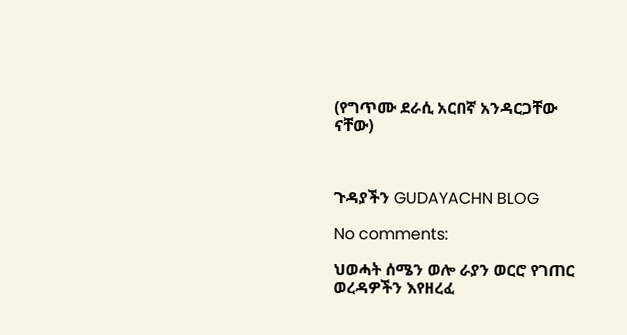(የግጥሙ ደራሲ አርበኛ አንዳርጋቸው ናቸው)



ጉዳያችን GUDAYACHN BLOG

No comments:

ህወሓት ሰሜን ወሎ ራያን ወርሮ የገጠር ወረዳዎችን እየዘረፈ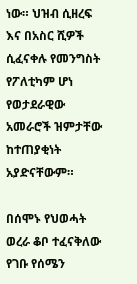ነው። ህዝብ ሲዘረፍ እና በአስር ሺዎች ሲፈናቀሉ የመንግስት የፖለቲካም ሆነ የወታደራዊው አመራሮች ዝምታቸው ከተጠያቂነት አያድናቸውም።

በሰሞኑ የህወሓት ወረራ ቆቦ ተፈናቅለው የገቡ የሰሜን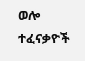ወሎ ተፈናቃዮች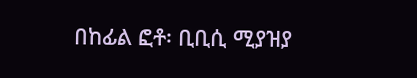በከፊል ፎቶ፡ ቢቢሲ ሚያዝያ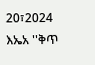20፣2024 እኤአ ''ቅጥ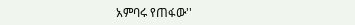አምባሩ የጠፋው''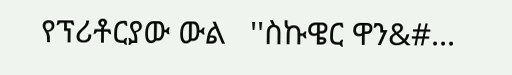የፕሪቶርያው ውል   ''ስኩዌር ዋን&#...